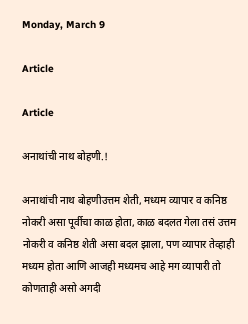Monday, March 9

Article

Article

अनाथांची नाथ बोहणी.!

अनाथांची नाथ बोहणीउत्तम शेती, मध्यम व्यापार व कनिष्ठ नोकरी असा पूर्वीचा काळ होता, काळ बदलत गेला तसं उत्तम नोकरी व कनिष्ठ शेती असा बदल झाला, पण व्यापार तेव्हाही मध्यम होता आणि आजही मध्यमच आहे मग व्यापारी तो कोणताही असो अगदी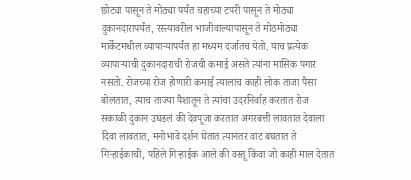छोट्या पासून ते मोठ्या पर्यंत चहाच्या टपरी पासून ते मोठ्या दुकानदारापर्यंत, रस्त्यावरील भाजीवाल्यापासून ते मोठमोठ्या मार्केटमधील व्यापाऱ्यापर्यंत हा मध्यम दर्जातच येतो. याच प्रत्येक व्यापाऱ्याची दुकानदाराची रोजची कमाई असते त्यांना मासिक पगार नसतो. रोजच्या रोज होणारी कमाई त्यालाच काही लोक ताजा पैसा बोलतात, त्याच ताज्या पैशातून ते त्यांचा उदरनिर्वाह करतात रोज सकाळी दुकान उघडलं की देवपूजा करतात अगरबत्ती लावतात देवाला दिवा लावतात, मनोभावे दर्शन घेतात त्यानंतर वाट बघतात ते गिऱ्हाईकाची, पहिले गिऱ्हाईक आले की वस्तू किंवा जो काही माल देतात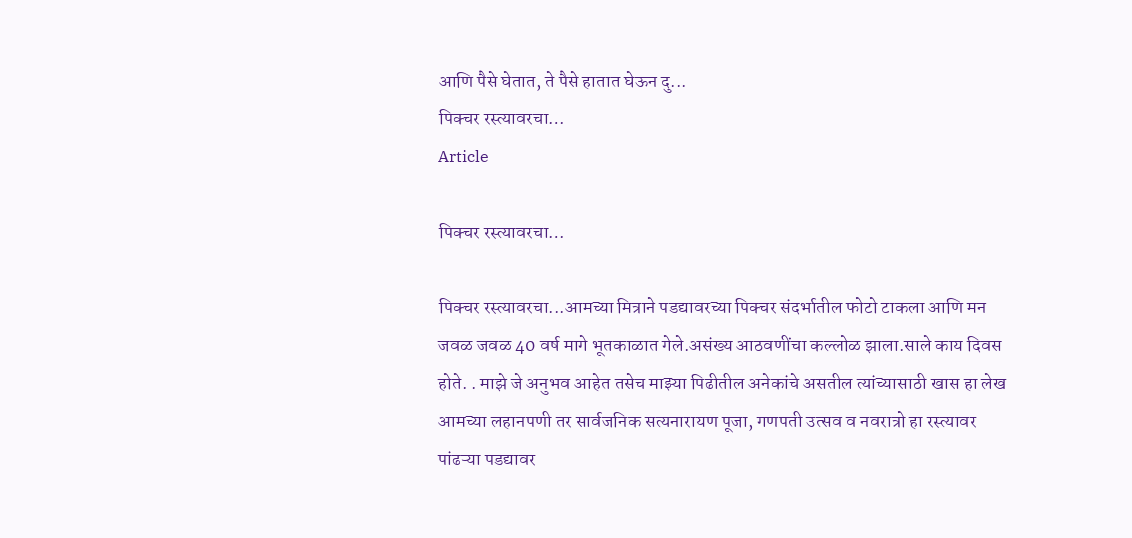आणि पैसे घेतात, ते पैसे हातात घेऊन दु...
पिक्चर रस्त्यावरचा…
Article

पिक्चर रस्त्यावरचा…

पिक्चर रस्त्यावरचा...आमच्या मित्राने पडद्यावरच्या पिक्चर संदर्भातील फोटो टाकला आणि मन जवळ जवळ 40 वर्ष मागे भूतकाळात गेले.असंख्य आठवणींचा कल्लोळ झाला.साले काय दिवस होते. . माझे जे अनुभव आहेत तसेच माझ्या पिढीतील अनेकांचे असतील त्यांच्यासाठी खास हा लेख आमच्या लहानपणी तर सार्वजनिक सत्यनारायण पूजा, गणपती उत्सव व नवरात्रो हा रस्त्यावर पांढऱ्या पडद्यावर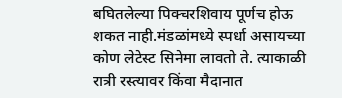बघितलेल्या पिक्चरशिवाय पूर्णच होऊ शकत नाही.मंडळांमध्ये स्पर्धा असायच्या कोण लेटेस्ट सिनेमा लावतो ते. त्याकाळी रात्री रस्त्यावर किंवा मैदानात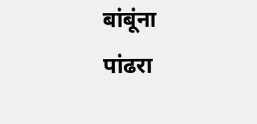बांबूंना पांढरा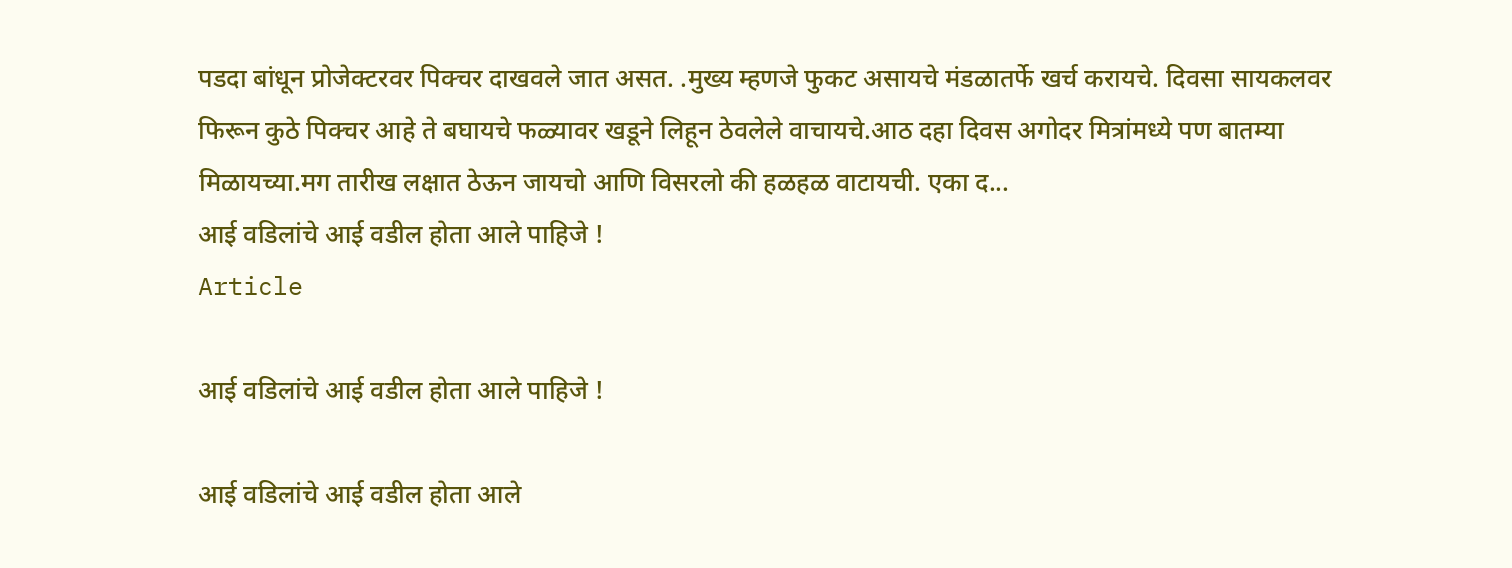पडदा बांधून प्रोजेक्टरवर पिक्चर दाखवले जात असत. .मुख्य म्हणजे फुकट असायचे मंडळातर्फे खर्च करायचे. दिवसा सायकलवर फिरून कुठे पिक्चर आहे ते बघायचे फळ्यावर खडूने लिहून ठेवलेले वाचायचे.आठ दहा दिवस अगोदर मित्रांमध्ये पण बातम्या मिळायच्या.मग तारीख लक्षात ठेऊन जायचो आणि विसरलो की हळहळ वाटायची. एका द...
आई वडिलांचे आई वडील होता आले पाहिजे !
Article

आई वडिलांचे आई वडील होता आले पाहिजे !

आई वडिलांचे आई वडील होता आले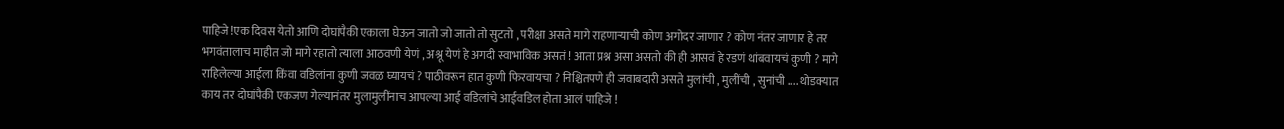पाहिजे !एक दिवस येतो आणि दोघांपैकी एकाला घेऊन जातो जो जातो तो सुटतो , परीक्षा असते मागे राहणाऱ्याची कोण अगोदर जाणार ? कोण नंतर जाणार हे तर भगवंतालाच माहीत जो मागे रहातो त्याला आठवणी येणं , अश्रू येणं हे अगदी स्वाभाविक असतं ! आता प्रश्न असा असतो की ही आसवं हे रडणं थांबवायचं कुणी ? मागे राहिलेल्या आईला किंवा वडिलांना कुणी जवळ घ्यायचं ? पाठीवरून हात कुणी फिरवायचा ? निश्चितपणे ही जवाबदारी असते मुलांची , मुलींची , सुनांची .... थोडक्यात काय तर दोघांपैकी एकजण गेल्यानंतर मुलामुलींनाच आपल्या आई वडिलांचे आईवडिल होता आलं पाहिजे !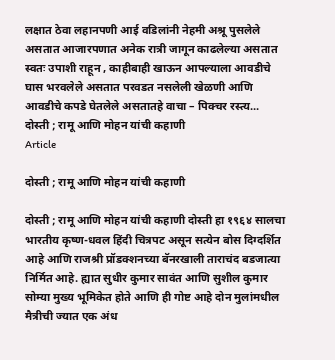लक्षात ठेवा लहानपणी आई वडिलांनी नेहमी अश्रू पुसलेले असतात आजारपणात अनेक रात्री जागून काढलेल्या असतात स्वतः उपाशी राहून , काहीबाही खाऊन आपल्याला आवडीचे घास भरवलेले असतात परवडत नसलेली खेळणी आणि आवडीचे कपडे घेतलेले असतातहे वाचा – पिक्चर रस्त्य...
दोस्ती ; रामू आणि मोहन यांची कहाणी
Article

दोस्ती ; रामू आणि मोहन यांची कहाणी

दोस्ती ; रामू आणि मोहन यांची कहाणी दोस्ती हा १९६४ सालचा भारतीय कृष्ण-धवल हिंदी चित्रपट असून सत्येन बोस दिग्दर्शित आहे आणि राजश्री प्रॉडक्शनच्या बॅनरखाली ताराचंद बडजात्या निर्मित आहे. ह्यात सुधीर कुमार सावंत आणि सुशील कुमार सोम्या मुख्य भूमिकेत होते आणि ही गोष्ट आहे दोन मुलांमधील मैत्रीची ज्यात एक अंध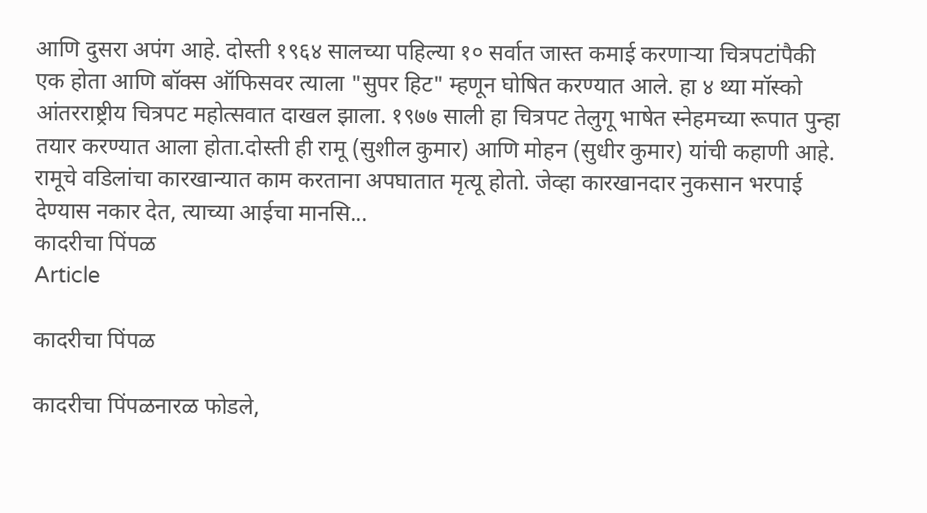आणि दुसरा अपंग आहे. दोस्ती १९६४ सालच्या पहिल्या १० सर्वात जास्त कमाई करणाऱ्या चित्रपटांपैकी एक होता आणि बॉक्स ऑफिसवर त्याला "सुपर हिट" म्हणून घोषित करण्यात आले. हा ४ थ्या मॉस्को आंतरराष्ट्रीय चित्रपट महोत्सवात दाखल झाला. १९७७ साली हा चित्रपट तेलुगू भाषेत स्नेहमच्या रूपात पुन्हा तयार करण्यात आला होता.दोस्ती ही रामू (सुशील कुमार) आणि मोहन (सुधीर कुमार) यांची कहाणी आहे. रामूचे वडिलांचा कारखान्यात काम करताना अपघातात मृत्यू होतो. जेव्हा कारखानदार नुकसान भरपाई देण्यास नकार देत, त्याच्या आईचा मानसि...
कादरीचा पिंपळ
Article

कादरीचा पिंपळ

कादरीचा पिंपळनारळ फोडले,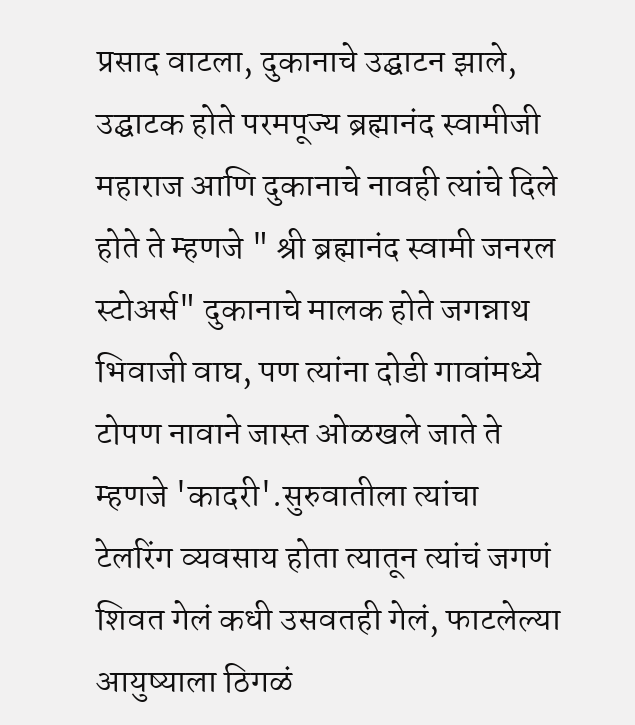प्रसाद वाटला, दुकानाचे उद्घाटन झाले, उद्घाटक होते परमपूज्य ब्रह्मानंद स्वामीजी महाराज आणि दुकानाचे नावही त्यांचे दिले होते ते म्हणजे " श्री ब्रह्मानंद स्वामी जनरल स्टोअर्स" दुकानाचे मालक होते जगन्नाथ भिवाजी वाघ, पण त्यांना दोडी गावांमध्ये टोपण नावाने जास्त ओळखले जाते ते म्हणजे 'कादरी'.सुरुवातीला त्यांचा टेलरिंग व्यवसाय होता त्यातून त्यांचं जगणं शिवत गेलं कधी उसवतही गेलं, फाटलेल्या आयुष्याला ठिगळं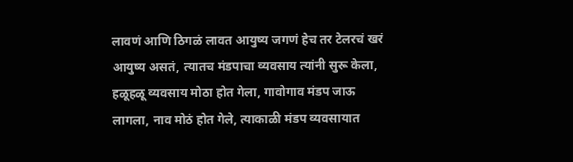लावणं आणि ठिगळं लावत आयुष्य जगणं हेच तर टेलरचं खरं आयुष्य असतं, त्यातच मंडपाचा व्यवसाय त्यांनी सुरू केला, हळूहळू व्यवसाय मोठा होत गेला, गावोगाव मंडप जाऊ लागला, नाव मोठं होत गेले, त्याकाळी मंडप व्यवसायात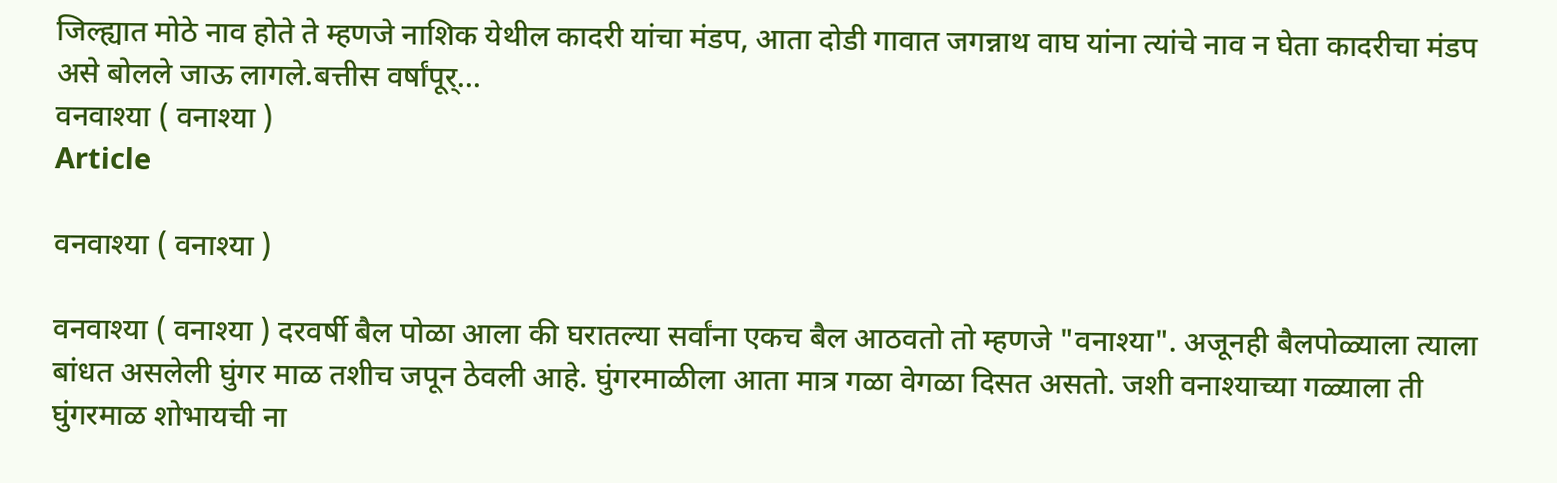जिल्ह्यात मोठे नाव होते ते म्हणजे नाशिक येथील कादरी यांचा मंडप, आता दोडी गावात जगन्नाथ वाघ यांना त्यांचे नाव न घेता कादरीचा मंडप असे बोलले जाऊ लागले.बत्तीस वर्षांपूर्...
वनवाश्या ( वनाश्या )
Article

वनवाश्या ( वनाश्या )

वनवाश्या ( वनाश्या ) दरवर्षी बैल पोळा आला की घरातल्या सर्वांना एकच बैल आठवतो तो म्हणजे "वनाश्या". अजूनही बैलपोळ्याला त्याला बांधत असलेली घुंगर माळ तशीच जपून ठेवली आहे. घुंगरमाळीला आता मात्र गळा वेगळा दिसत असतो. जशी वनाश्याच्या गळ्याला ती घुंगरमाळ शोभायची ना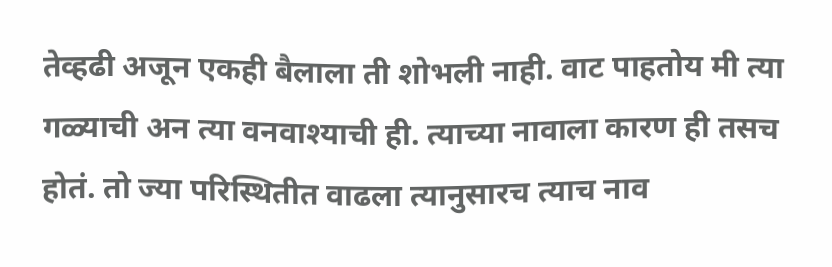तेव्हढी अजून एकही बैलाला ती शोभली नाही. वाट पाहतोय मी त्या गळ्याची अन त्या वनवाश्याची ही. त्याच्या नावाला कारण ही तसच होतं. तो ज्या परिस्थितीत वाढला त्यानुसारच त्याच नाव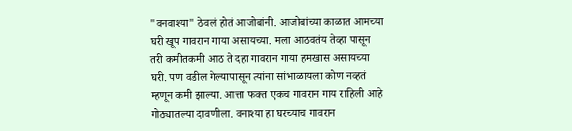"वनवाश्या" ठेवलं होतं आजोबांनी. आजोबांच्या काळात आमच्या घरी खूप गावरान गाया असायच्या. मला आठवतंय तेव्हा पासून तरी कमीतकमी आठ ते दहा गावरान गाया हमखास असायच्या घरी. पण वडील गेल्यापासून त्यांना सांभाळायला कोण नव्हतं म्हणून कमी झाल्या. आत्ता फक्त एकच गावरान गाय राहिली आहे गोठ्यातल्या दावणीला. वनाश्या हा घरच्याच गावरान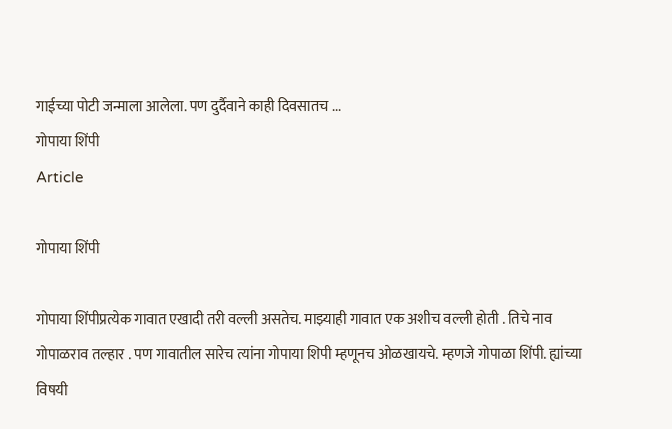गाईच्या पोटी जन्माला आलेला. पण दुर्दैवाने काही दिवसातच ...
गोपाया शिंपी
Article

गोपाया शिंपी

गोपाया शिंपीप्रत्येक गावात एखादी तरी वल्ली असतेच. माझ्याही गावात एक अशीच वल्ली होती . तिचे नाव गोपाळराव तल्हार . पण गावातील सारेच त्यांना गोपाया शिपी म्हणूनच ओळखायचे. म्हणजे गोपाळा शिंपी. ह्यांच्या विषयी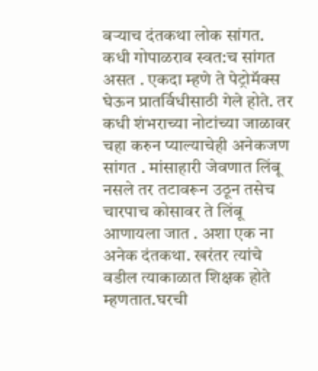बऱ्याच दंतकथा लोक सांगत. कधी गोपाळराव स्वत:च सांगत असत . एकदा म्हणे ते पेट्रोमॅक्स घेऊन प्रातर्विधीसाठी गेले होते. तर कधी शंभराच्या नोटांच्या जाळावर चहा करुन प्याल्याचेही अनेकजण सांगत . मांसाहारी जेवणात लिंबू नसले तर तटावरून उठून तसेच चारपाच कोसावर ते लिंबू आणायला जात . अशा एक ना अनेक दंतकथा. खरंतर त्यांचे वडील त्याकाळात शिक्षक होते म्हणतात.घरची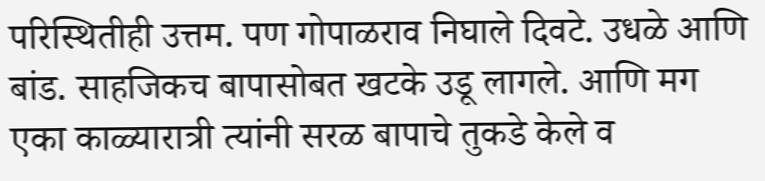परिस्थितीही उत्तम. पण गोपाळराव निघाले दिवटे. उधळे आणि बांड. साहजिकच बापासोबत खटके उडू लागले. आणि मग एका काळ्यारात्री त्यांनी सरळ बापाचे तुकडे केले व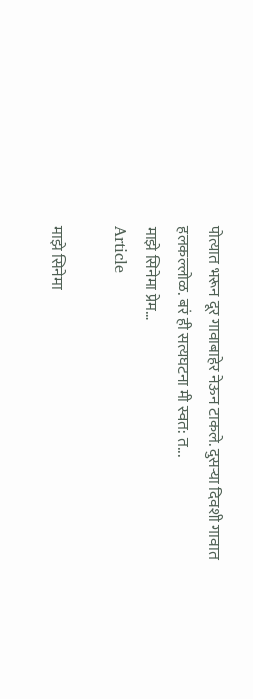पोत्यात भरून दूर गावाबाहेर नेऊन टाकले. दुसऱ्या दिवशी गावात हलकल्लोळ. बरं ही सत्यघटना मी स्वत: त...
माझे सिनेमा प्रेम…
Article

माझे सिनेमा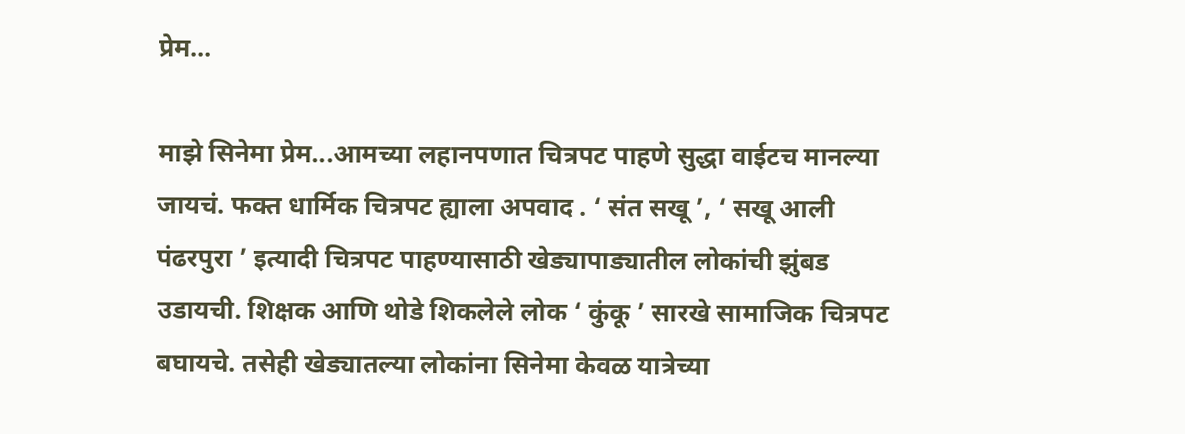प्रेम…

माझे सिनेमा प्रेम...आमच्या लहानपणात चित्रपट पाहणे सुद्धा वाईटच मानल्या जायचं. फक्त धार्मिक चित्रपट ह्याला अपवाद . ‘ संत सखू ’, ‘ सखू आली पंढरपुरा ’ इत्यादी चित्रपट पाहण्यासाठी खेड्यापाड्यातील लोकांची झुंबड उडायची. शिक्षक आणि थोडे शिकलेले लोक ‘ कुंकू ’ सारखे सामाजिक चित्रपट बघायचे. तसेही खेड्यातल्या लोकांना सिनेमा केवळ यात्रेच्या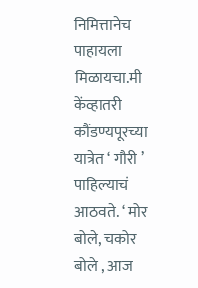निमित्तानेच पाहायला मिळायचा.मी केंव्हातरी कौंडण्यपूरच्या यात्रेत ‘ गौरी ’ पाहिल्याचं आठवते. ‘ मोर बोले, चकोर बोले , आज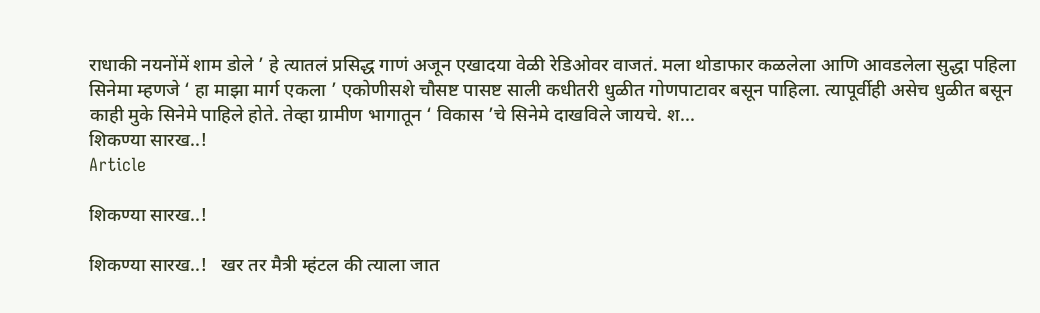राधाकी नयनोंमें शाम डोले ’ हे त्यातलं प्रसिद्ध गाणं अजून एखादया वेळी रेडिओवर वाजतं. मला थोडाफार कळलेला आणि आवडलेला सुद्धा पहिला सिनेमा म्हणजे ‘ हा माझा मार्ग एकला ’ एकोणीसशे चौसष्ट पासष्ट साली कधीतरी धुळीत गोणपाटावर बसून पाहिला. त्यापूर्वीही असेच धुळीत बसून काही मुके सिनेमे पाहिले होते. तेव्हा ग्रामीण भागातून ‘ विकास ’चे सिनेमे दाखविले जायचे. श...
शिकण्या सारख..!
Article

शिकण्या सारख..!

शिकण्या सारख..!   खर तर मैत्री म्हंटल की त्याला जात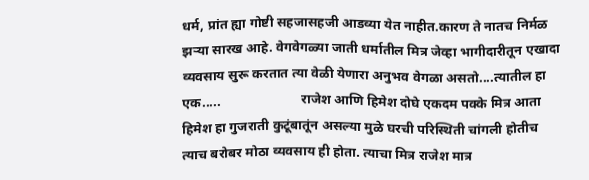धर्म, प्रांत ह्या गोष्टी सहजासहजी आडव्या येत नाहीत.कारण ते नातच निर्मळ झऱ्या सारख आहे. वेगवेगळ्या जाती धर्मातील मित्र जेव्हा भागीदारीतून एखादा व्यवसाय सुरू करतात त्या वेळी येणारा अनुभव वेगळा असतो....त्यातील हा एक.....                        राजेश आणि हिमेश दोघे एकदम पक्के मित्र आता हिमेश हा गुजराती कुटूंबातूंन असल्या मुळे घरची परिस्थिती चांगली होतीच त्याच बरोबर मोठा व्यवसाय ही होता. त्याचा मित्र राजेश मात्र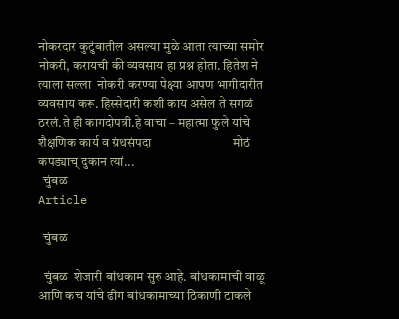नोकरदार कुटुंबातील असल्या मुळे आता त्याच्या समोर नोकरी, करायची की व्यवसाय हा प्रश्न होता. हितेश ने त्याला सल्ला  नोकरी करण्या पेक्ष्या आपण भागीदारीत व्यवसाय करू. हिस्सेदारी कशी काय असेल ते सगळं ठरलं.ते ही कागदोपत्री.हे वाचा – महात्मा फुले यांचे शैक्षणिक कार्य व ग्रंथसंपदा                          मोठं कपड्याच् दुकान त्यां...
  चुंबळ
Article

  चुंबळ

  चुंबळ  शेजारी बांधकाम सुरु आहे. बांधकामाची वाळू आणि कच यांचे ढीग बांधकामाच्या ठिकाणी टाकले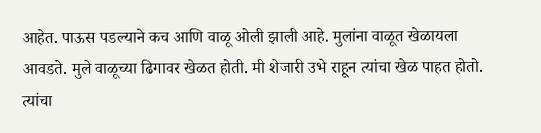आहेत. पाऊस पडल्याने कच आणि वाळू ओली झाली आहे. मुलांना वाळूत खेळायला आवडते. मुले वाळूच्या ढिगावर खेळत होती. मी शेजारी उभे राहून त्यांचा खेळ पाहत होतो. त्यांचा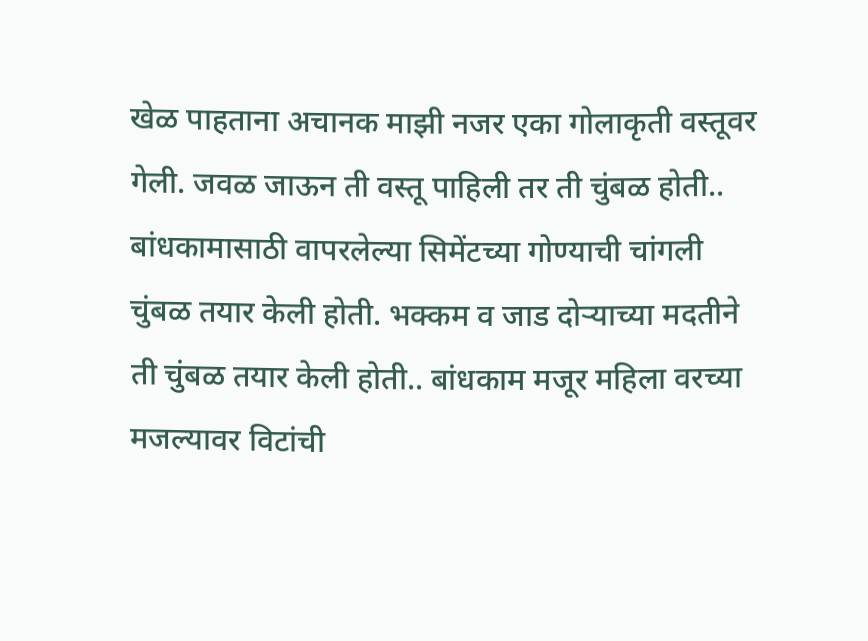खेळ पाहताना अचानक माझी नजर एका गोलाकृती वस्तूवर गेली. जवळ जाऊन ती वस्तू पाहिली तर ती चुंबळ होती.. बांधकामासाठी वापरलेल्या सिमेंटच्या गोण्याची चांगली चुंबळ तयार केली होती. भक्कम व जाड दोऱ्याच्या मदतीने ती चुंबळ तयार केली होती.. बांधकाम मजूर महिला वरच्या मजल्यावर विटांची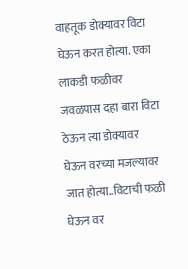वाहतूक डोक्यावर विटा घेऊन करत होत्या. एका लाकडी फळीवर जवळपास दहा बारा विटा ठेऊन त्या डोक्यावर घेऊन वरच्या मजल्यावर जात होत्या..विटाची फळी घेऊन वर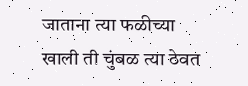जाताना त्या फळीच्या खाली ती चुंबळ त्या ठेवत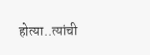होत्या..त्यांची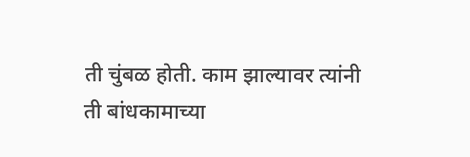ती चुंबळ होती. काम झाल्यावर त्यांनी ती बांधकामाच्या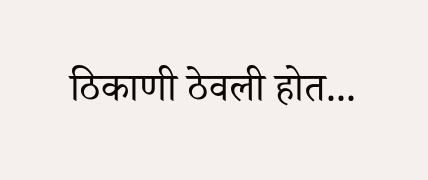ठिकाणी ठेवली होत...